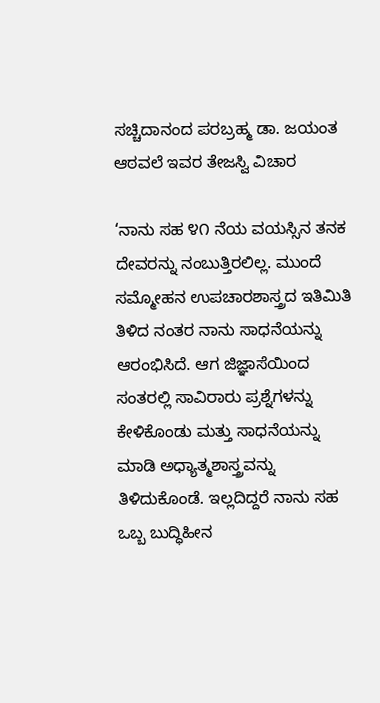ಸಚ್ಚಿದಾನಂದ ಪರಬ್ರಹ್ಮ ಡಾ. ಜಯಂತ ಆಠವಲೆ ಇವರ ತೇಜಸ್ವಿ ವಿಚಾರ

‘ನಾನು ಸಹ ೪೧ ನೆಯ ವಯಸ್ಸಿನ ತನಕ ದೇವರನ್ನು ನಂಬುತ್ತಿರಲಿಲ್ಲ. ಮುಂದೆ ಸಮ್ಮೋಹನ ಉಪಚಾರಶಾಸ್ತ್ರದ ಇತಿಮಿತಿ ತಿಳಿದ ನಂತರ ನಾನು ಸಾಧನೆಯನ್ನು ಆರಂಭಿಸಿದೆ. ಆಗ ಜಿಜ್ಞಾಸೆಯಿಂದ ಸಂತರಲ್ಲಿ ಸಾವಿರಾರು ಪ್ರಶ್ನೆಗಳನ್ನು ಕೇಳಿಕೊಂಡು ಮತ್ತು ಸಾಧನೆಯನ್ನು ಮಾಡಿ ಅಧ್ಯಾತ್ಮಶಾಸ್ತ್ರವನ್ನು ತಿಳಿದುಕೊಂಡೆ. ಇಲ್ಲದಿದ್ದರೆ ನಾನು ಸಹ ಒಬ್ಬ ಬುದ್ಧಿಹೀನ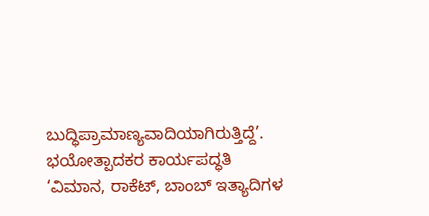ಬುದ್ಧಿಪ್ರಾಮಾಣ್ಯವಾದಿಯಾಗಿರುತ್ತಿದ್ದೆ’.
ಭಯೋತ್ಪಾದಕರ ಕಾರ್ಯಪದ್ಧತಿ
‘ವಿಮಾನ, ರಾಕೆಟ್, ಬಾಂಬ್ ಇತ್ಯಾದಿಗಳ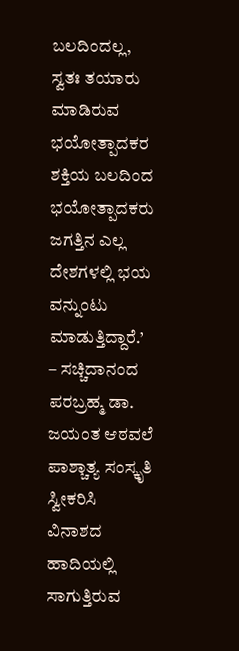ಬಲದಿಂದಲ್ಲ, ಸ್ವತಃ ತಯಾರು ಮಾಡಿರುವ ಭಯೋತ್ಪಾದಕರ ಶಕ್ತಿಯ ಬಲದಿಂದ ಭಯೋತ್ಪಾದಕರು ಜಗತ್ತಿನ ಎಲ್ಲ ದೇಶಗಳಲ್ಲಿ ಭಯ ವನ್ನುಂಟು ಮಾಡುತ್ತಿದ್ದಾರೆ.’
– ಸಚ್ಚಿದಾನಂದ ಪರಬ್ರಹ್ಮ ಡಾ. ಜಯಂತ ಆಠವಲೆ
ಪಾಶ್ಚಾತ್ಯ ಸಂಸ್ಕೃತಿ ಸ್ವೀಕರಿಸಿ ವಿನಾಶದ ಹಾದಿಯಲ್ಲಿ ಸಾಗುತ್ತಿರುವ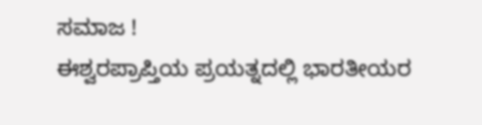ಸಮಾಜ !
ಈಶ್ವರಪ್ರಾಪ್ತಿಯ ಪ್ರಯತ್ನದಲ್ಲಿ ಭಾರತೀಯರ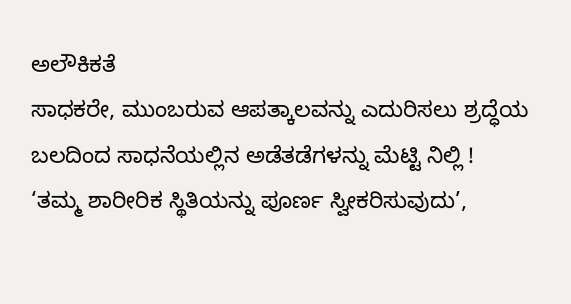ಅಲೌಕಿಕತೆ
ಸಾಧಕರೇ, ಮುಂಬರುವ ಆಪತ್ಕಾಲವನ್ನು ಎದುರಿಸಲು ಶ್ರದ್ಧೆಯ ಬಲದಿಂದ ಸಾಧನೆಯಲ್ಲಿನ ಅಡೆತಡೆಗಳನ್ನು ಮೆಟ್ಟಿ ನಿಲ್ಲಿ !
‘ತಮ್ಮ ಶಾರೀರಿಕ ಸ್ಥಿತಿಯನ್ನು ಪೂರ್ಣ ಸ್ವೀಕರಿಸುವುದು’,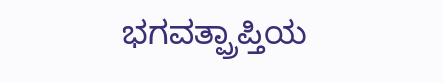ಭಗವತ್ಪ್ರಾಪ್ತಿಯ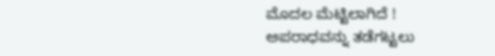ಮೊದಲ ಮೆಟ್ಟಿಲಾಗಿದೆ !
ಅಪರಾಧವನ್ನು ತಡೆಗಟ್ಟಲು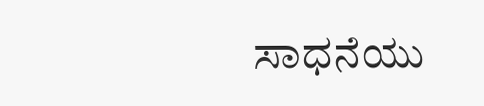ಸಾಧನೆಯು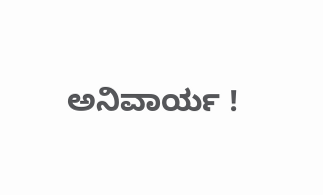ಅನಿವಾರ್ಯ !